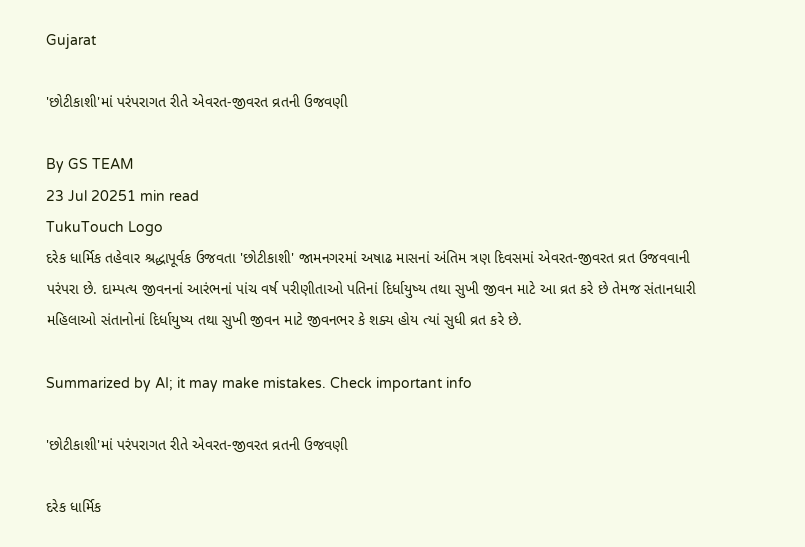Gujarat

'છોટીકાશી'માં પરંપરાગત રીતે એવરત-જીવરત વ્રતની ઉજવણી

By GS TEAM
23 Jul 20251 min read
TukuTouch Logo
દરેક ધાર્મિક તહેવાર શ્રદ્ધાપૂર્વક ઉજવતા 'છોટીકાશી' જામનગરમાં અષાઢ માસનાં અંતિમ ત્રણ દિવસમાં એવરત-જીવરત વ્રત ઉજવવાની પરંપરા છે. દામ્પત્ય જીવનનાં આરંભનાં પાંચ વર્ષ પરીણીતાઓ પતિનાં દિર્ધાયુષ્ય તથા સુખી જીવન માટે આ વ્રત કરે છે તેમજ સંતાનધારી મહિલાઓ સંતાનોનાં દિર્ધાયુષ્ય તથા સુખી જીવન માટે જીવનભર કે શક્ય હોય ત્યાં સુધી વ્રત કરે છે.

Summarized by AI; it may make mistakes. Check important info

'છોટીકાશી'માં પરંપરાગત રીતે એવરત-જીવરત વ્રતની ઉજવણી

દરેક ધાર્મિક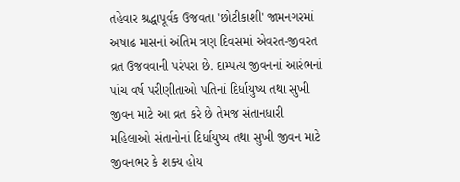તહેવાર શ્રદ્ધાપૂર્વક ઉજવતા 'છોટીકાશી' જામનગરમાં અષાઢ માસનાં અંતિમ ત્રણ દિવસમાં એવરત-જીવરત વ્રત ઉજવવાની પરંપરા છે. દામ્પત્ય જીવનનાં આરંભનાં પાંચ વર્ષ પરીણીતાઓ પતિનાં દિર્ધાયુષ્ય તથા સુખી જીવન માટે આ વ્રત કરે છે તેમજ સંતાનધારી મહિલાઓ સંતાનોનાં દિર્ધાયુષ્ય તથા સુખી જીવન માટે જીવનભર કે શક્ય હોય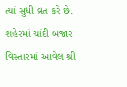ત્યાં સુધી વ્રત કરે છે. શહેરમાં ચાંદી બજાર વિસ્તારમાં આવેલ શ્રી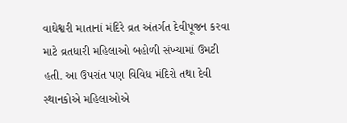વાઘેશ્વરી માતાનાં મંદિરે વ્રત અંતર્ગત દેવીપૂજન કરવા માટે વ્રતધારી મહિલાઓ બહોળી સંખ્યામાં ઉમટી હતી. આ ઉપરાંત પણ વિવિધ મંદિરો તથા દેવી સ્થાનકોએ મહિલાઓએ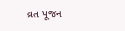વ્રત પૂજન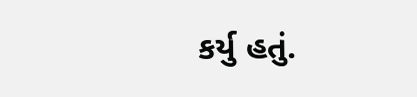કર્યુ હતું.